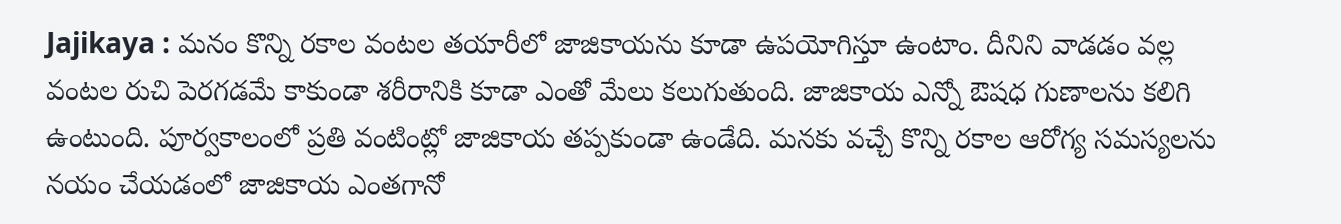Jajikaya : మనం కొన్ని రకాల వంటల తయారీలో జాజికాయను కూడా ఉపయోగిస్తూ ఉంటాం. దీనిని వాడడం వల్ల వంటల రుచి పెరగడమే కాకుండా శరీరానికి కూడా ఎంతో మేలు కలుగుతుంది. జాజికాయ ఎన్నో ఔషధ గుణాలను కలిగి ఉంటుంది. పూర్వకాలంలో ప్రతి వంటింట్లో జాజికాయ తప్పకుండా ఉండేది. మనకు వచ్చే కొన్ని రకాల ఆరోగ్య సమస్యలను నయం చేయడంలో జాజికాయ ఎంతగానో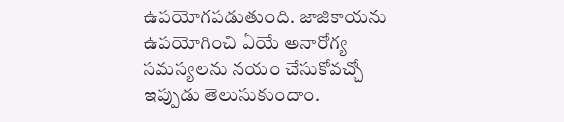ఉపయోగపడుతుంది. జాజికాయను ఉపయోగించి ఏయే అనారోగ్య సమస్యలను నయం చేసుకోవచ్చో ఇప్పుడు తెలుసుకుందాం.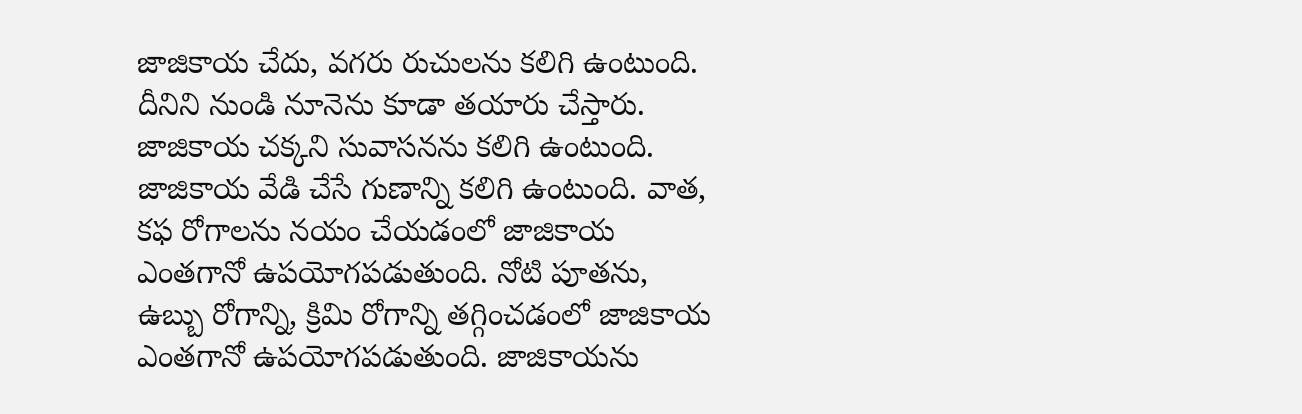జాజికాయ చేదు, వగరు రుచులను కలిగి ఉంటుంది. దీనిని నుండి నూనెను కూడా తయారు చేస్తారు. జాజికాయ చక్కని సువాసనను కలిగి ఉంటుంది. జాజికాయ వేడి చేసే గుణాన్ని కలిగి ఉంటుంది. వాత, కఫ రోగాలను నయం చేయడంలో జాజికాయ ఎంతగానో ఉపయోగపడుతుంది. నోటి పూతను, ఉబ్బు రోగాన్ని, క్రిమి రోగాన్ని తగ్గించడంలో జాజికాయ ఎంతగానో ఉపయోగపడుతుంది. జాజికాయను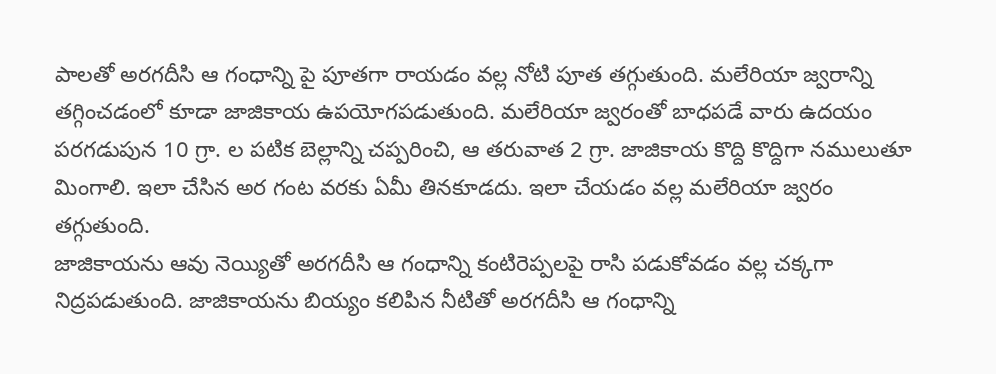పాలతో అరగదీసి ఆ గంధాన్ని పై పూతగా రాయడం వల్ల నోటి పూత తగ్గుతుంది. మలేరియా జ్వరాన్ని తగ్గించడంలో కూడా జాజికాయ ఉపయోగపడుతుంది. మలేరియా జ్వరంతో బాధపడే వారు ఉదయం పరగడుపున 10 గ్రా. ల పటిక బెల్లాన్ని చప్పరించి, ఆ తరువాత 2 గ్రా. జాజికాయ కొద్ది కొద్దిగా నములుతూ మింగాలి. ఇలా చేసిన అర గంట వరకు ఏమీ తినకూడదు. ఇలా చేయడం వల్ల మలేరియా జ్వరం తగ్గుతుంది.
జాజికాయను ఆవు నెయ్యితో అరగదీసి ఆ గంధాన్ని కంటిరెప్పలపై రాసి పడుకోవడం వల్ల చక్కగా నిద్రపడుతుంది. జాజికాయను బియ్యం కలిపిన నీటితో అరగదీసి ఆ గంధాన్ని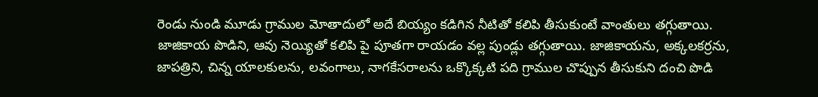రెండు నుండి మూడు గ్రాముల మోతాదులో అదే బియ్యం కడిగిన నీటితో కలిపి తీసుకుంటే వాంతులు తగ్గుతాయి. జాజికాయ పొడిని, ఆవు నెయ్యితో కలిపి పై పూతగా రాయడం వల్ల పుండ్లు తగ్గుతాయి. జాజికాయను, అక్కలకర్రను, జాపత్రిని, చిన్న యాలకులను, లవంగాలు, నాగకేసరాలను ఒక్కొక్కటి పది గ్రాముల చొప్పున తీసుకుని దంచి పొడి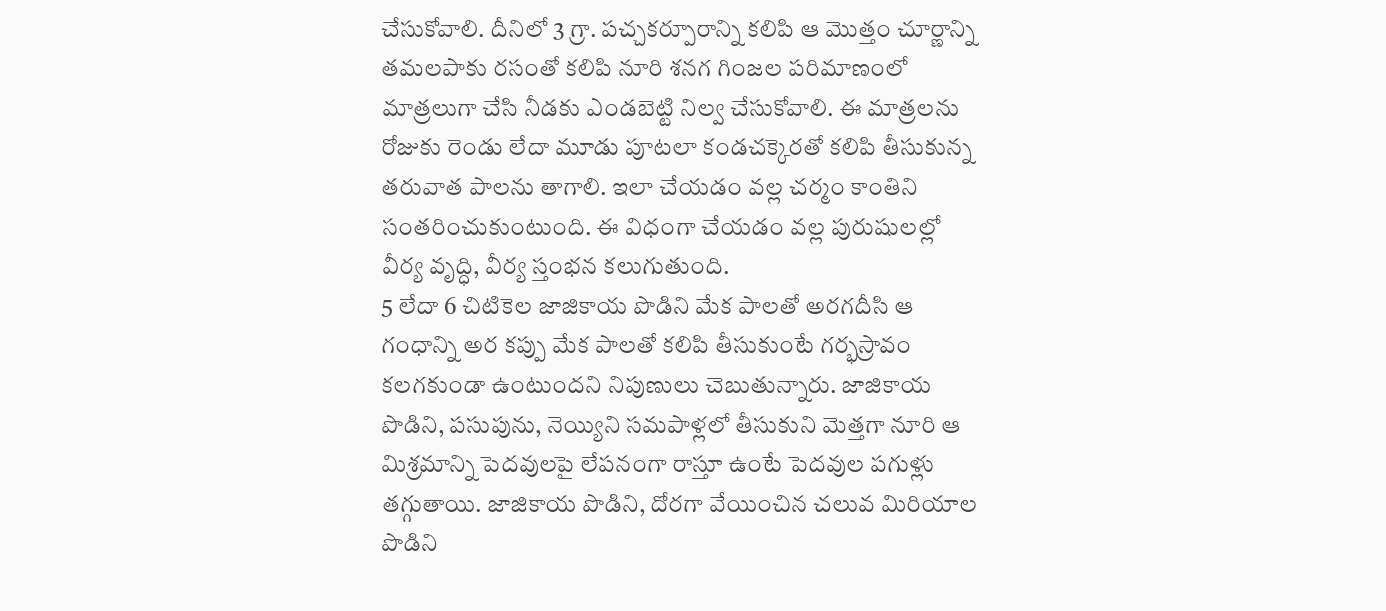చేసుకోవాలి. దీనిలో 3 గ్రా. పచ్చకర్పూరాన్ని కలిపి ఆ మొత్తం చూర్ణాన్ని తమలపాకు రసంతో కలిపి నూరి శనగ గింజల పరిమాణంలో మాత్రలుగా చేసి నీడకు ఎండబెట్టి నిల్వ చేసుకోవాలి. ఈ మాత్రలను రోజుకు రెండు లేదా మూడు పూటలా కండచక్కెరతో కలిపి తీసుకున్న తరువాత పాలను తాగాలి. ఇలా చేయడం వల్ల చర్మం కాంతిని సంతరించుకుంటుంది. ఈ విధంగా చేయడం వల్ల పురుషులల్లో వీర్య వృద్ధి, వీర్య స్తంభన కలుగుతుంది.
5 లేదా 6 చిటికెల జాజికాయ పొడిని మేక పాలతో అరగదీసి ఆ గంధాన్ని అర కప్పు మేక పాలతో కలిపి తీసుకుంటే గర్భస్రావం కలగకుండా ఉంటుందని నిపుణులు చెబుతున్నారు. జాజికాయ పొడిని, పసుపును, నెయ్యిని సమపాళ్లలో తీసుకుని మెత్తగా నూరి ఆ మిశ్రమాన్ని పెదవులపై లేపనంగా రాస్తూ ఉంటే పెదవుల పగుళ్లు తగ్గుతాయి. జాజికాయ పొడిని, దోరగా వేయించిన చలువ మిరియాల పొడిని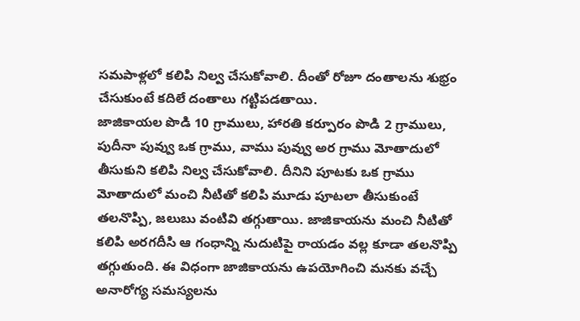సమపాళ్లలో కలిపి నిల్వ చేసుకోవాలి. దీంతో రోజూ దంతాలను శుభ్రం చేసుకుంటే కదిలే దంతాలు గట్టిపడతాయి.
జాజికాయల పొడి 10 గ్రాములు, హారతి కర్పూరం పొడి 2 గ్రాములు, పుదీనా పువ్వు ఒక గ్రాము, వాము పువ్వు అర గ్రాము మోతాదులో తీసుకుని కలిపి నిల్వ చేసుకోవాలి. దీనిని పూటకు ఒక గ్రాము మోతాదులో మంచి నీటితో కలిపి మూడు పూటలా తీసుకుంటే తలనొప్పి, జలుబు వంటివి తగ్గుతాయి. జాజికాయను మంచి నీటితో కలిపి అరగదీసి ఆ గంధాన్ని నుదుటిపై రాయడం వల్ల కూడా తలనొప్పి తగ్గుతుంది. ఈ విధంగా జాజికాయను ఉపయోగించి మనకు వచ్చే అనారోగ్య సమస్యలను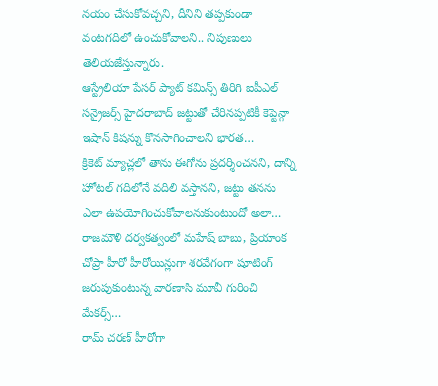నయం చేసుకోవచ్చని, దీనిని తప్పకుండా వంటగదిలో ఉంచుకోవాలని.. నిపుణులు తెలియజేస్తున్నారు.
ఆస్ట్రేలియా పేసర్ ప్యాట్ కమిన్స్ తిరిగి ఐపీఎల్ సన్రైజర్స్ హైదరాబాద్ జట్టుతో చేరినప్పటికీ కెప్టెన్గా ఇషాన్ కిషన్ను కొనసాగించాలని భారత…
క్రికెట్ మ్యాచ్లలో తాను ఈగోను ప్రదర్శించనని, దాన్ని హోటల్ గదిలోనే వదిలి వస్తానని, జట్టు తనను ఎలా ఉపయోగించుకోవాలనుకుంటుందో అలా…
రాజమౌళి దర్వకత్వంలో మహేష్ బాబు, ప్రియాంక చోప్రా హీరో హీరోయిన్లుగా శరవేగంగా షూటింగ్ జరుపుకుంటున్న వారణాసి మూవీ గురించి మేకర్స్…
రామ్ చరణ్ హీరోగా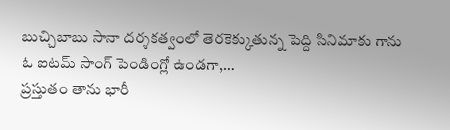బుచ్చిబాబు సానా దర్శకత్వంలో తెరకెక్కుతున్న పెద్ది సినిమాకు గాను ఓ ఐటమ్ సాంగ్ పెండింగ్లో ఉండగా,…
ప్రస్తుతం తాను భారీ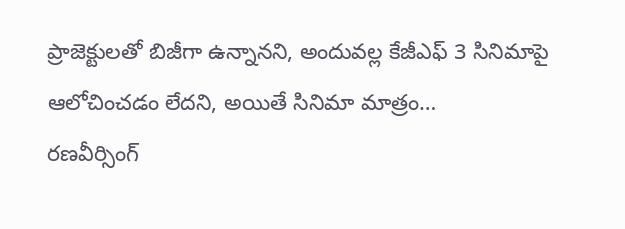ప్రాజెక్టులతో బిజీగా ఉన్నానని, అందువల్ల కేజీఎఫ్ 3 సినిమాపై ఆలోచించడం లేదని, అయితే సినిమా మాత్రం…
రణవీర్సింగ్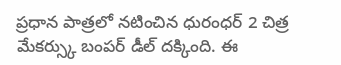ప్రధాన పాత్రలో నటించిన ధురంధర్ 2 చిత్ర మేకర్స్కు బంపర్ డీల్ దక్కింది. ఈ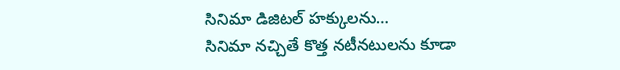సినిమా డిజిటల్ హక్కులను…
సినిమా నచ్చితే కొత్త నటీనటులను కూడా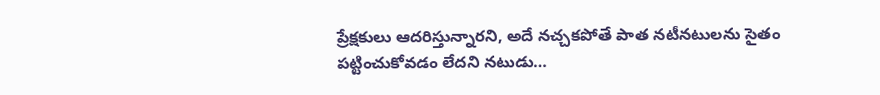ప్రేక్షకులు ఆదరిస్తున్నారని, అదే నచ్చకపోతే పాత నటీనటులను సైతం పట్టించుకోవడం లేదని నటుడు…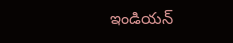ఇండియన్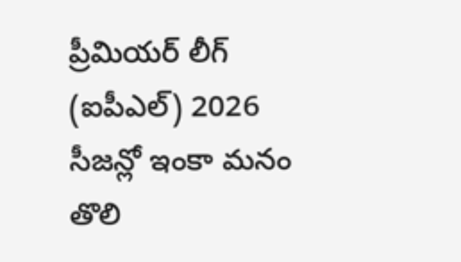ప్రీమియర్ లీగ్ (ఐపీఎల్) 2026 సీజన్లో ఇంకా మనం తొలి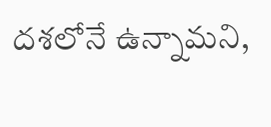దశలోనే ఉన్నామని,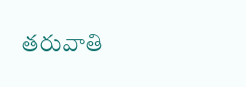తరువాతి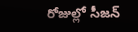రోజుల్లో సీజన్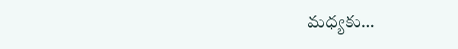మధ్యకు…